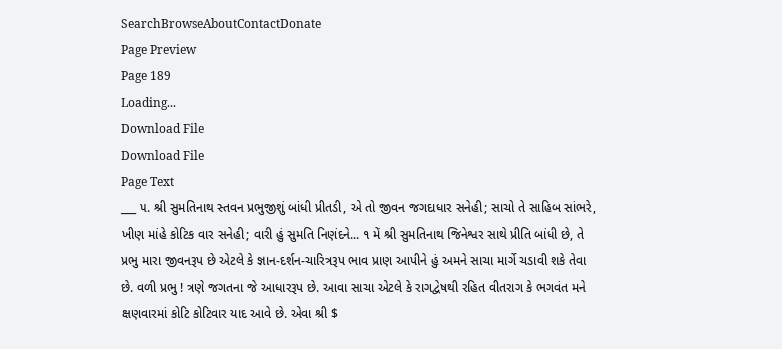SearchBrowseAboutContactDonate
Page Preview
Page 189
Loading...
Download File
Download File
Page Text
___ ૫. શ્રી સુમતિનાથ સ્તવન પ્રભુજીશું બાંધી પ્રીતડી, એ તો જીવન જગદાધાર સનેહી; સાચો તે સાહિબ સાંભરે, ખીણ માંહે કોટિક વાર સનેહી; વારી હું સુમતિ નિણંદને... ૧ મેં શ્રી સુમતિનાથ જિનેશ્વર સાથે પ્રીતિ બાંધી છે, તે પ્રભુ મારા જીવનરૂપ છે એટલે કે જ્ઞાન-દર્શન-ચારિત્રરૂપ ભાવ પ્રાણ આપીને હું અમને સાચા માર્ગે ચડાવી શકે તેવા છે. વળી પ્રભુ ! ત્રણે જગતના જે આધારરૂપ છે. આવા સાચા એટલે કે રાગદ્વેષથી રહિત વીતરાગ કે ભગવંત મને ક્ષણવારમાં કોટિ કોટિવાર યાદ આવે છે. એવા શ્રી $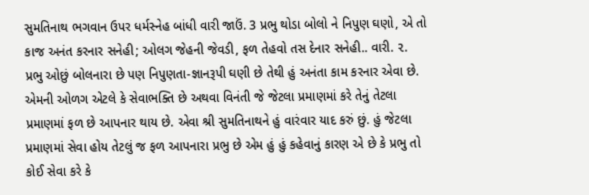સુમતિનાથ ભગવાન ઉપર ધર્મસ્નેહ બાંધી વારી જાઉં. 3 પ્રભુ થોડા બોલો ને નિપુણ ઘણો, એ તો કાજ અનંત કરનાર સનેહી; ઓલગ જેહની જેવડી, ફળ તેહવો તસ દેનાર સનેહી.. વારી. ૨. પ્રભુ ઓછું બોલનારા છે પણ નિપુણતા-જ્ઞાનરૂપી ઘણી છે તેથી હું અનંતા કામ કરનાર એવા છે. એમની ઓળગ એટલે કે સેવાભક્તિ છે અથવા વિનંતી જે જેટલા પ્રમાણમાં કરે તેનું તેટલા પ્રમાણમાં ફળ છે આપનાર થાય છે. એવા શ્રી સુમતિનાથને હું વારંવાર યાદ કરું છું. હું જેટલા પ્રમાણમાં સેવા હોય તેટલું જ ફળ આપનારા પ્રભુ છે એમ હું હું કહેવાનું કારણ એ છે કે પ્રભુ તો કોઈ સેવા કરે કે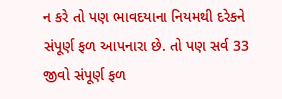ન કરે તો પણ ભાવદયાના નિયમથી દરેકને સંપૂર્ણ ફળ આપનારા છે. તો પણ સર્વ 33 જીવો સંપૂર્ણ ફળ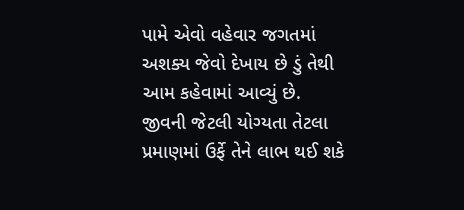પામે એવો વહેવાર જગતમાં અશક્ય જેવો દેખાય છે ડું તેથી આમ કહેવામાં આવ્યું છે. જીવની જેટલી યોગ્યતા તેટલા પ્રમાણમાં ઉર્ફે તેને લાભ થઈ શકે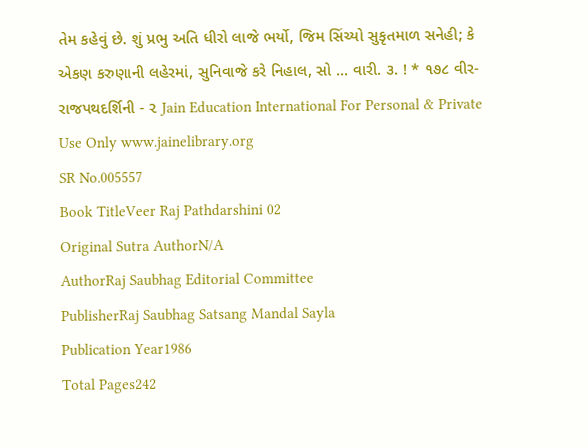તેમ કહેવું છે. શું પ્રભુ અતિ ધીરો લાજે ભર્યો, જિમ સિંચ્યો સુકૃતમાળ સનેહી; કે એકણ કરુણાની લહેરમાં, સુનિવાજે કરે નિહાલ, સો ... વારી. ૩. ! * ૧૭૮ વીર-રાજપથદર્શિની - ૨ Jain Education International For Personal & Private Use Only www.jainelibrary.org
SR No.005557
Book TitleVeer Raj Pathdarshini 02
Original Sutra AuthorN/A
AuthorRaj Saubhag Editorial Committee
PublisherRaj Saubhag Satsang Mandal Sayla
Publication Year1986
Total Pages242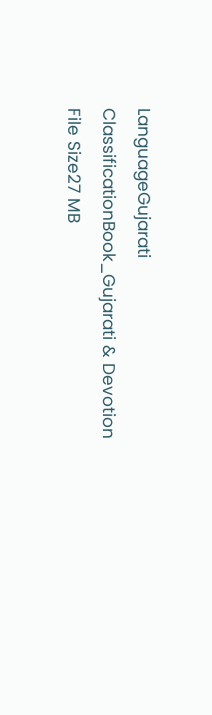LanguageGujarati
ClassificationBook_Gujarati & Devotion
File Size27 MB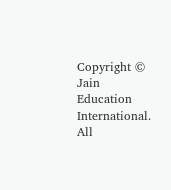Copyright © Jain Education International. All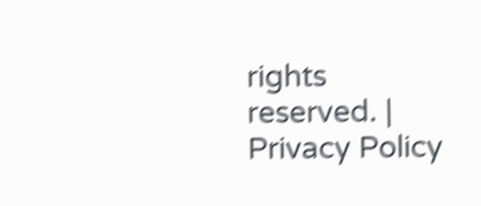rights reserved. | Privacy Policy